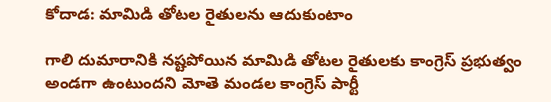కోదాడ: మామిడి తోటల రైతులను ఆదుకుంటాం

గాలి దుమారానికి నష్టపోయిన మామిడి తోటల రైతులకు కాంగ్రెస్ ప్రభుత్వం అండగా ఉంటుందని మోతె మండల కాంగ్రెస్ పార్టీ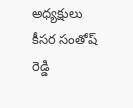అధ్యక్షులు కీసర సంతోష్ రెడ్డి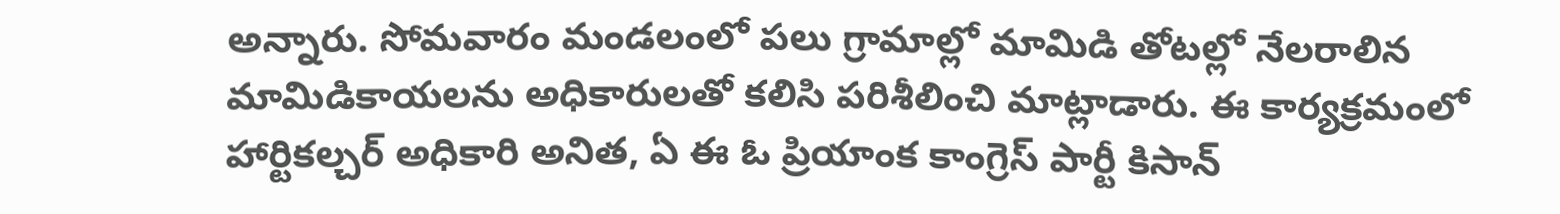అన్నారు. సోమవారం మండలంలో పలు గ్రామాల్లో మామిడి తోటల్లో నేలరాలిన మామిడికాయలను అధికారులతో కలిసి పరిశీలించి మాట్లాడారు. ఈ కార్యక్రమంలో హార్టికల్చర్ అధికారి అనిత, ఏ ఈ ఓ ప్రియాంక కాంగ్రెస్ పార్టీ కిసాన్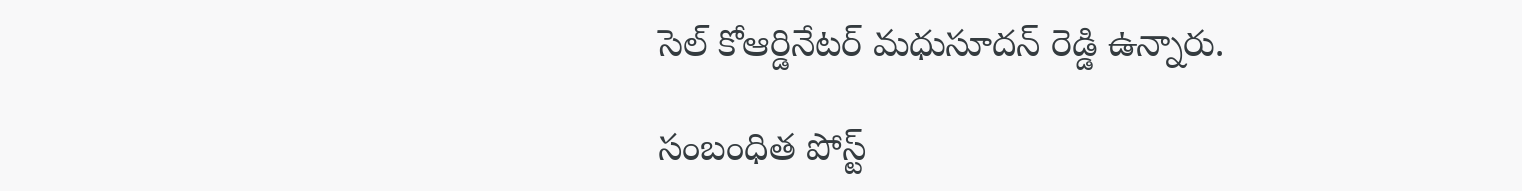సెల్ కోఆర్డినేటర్ మధుసూదన్ రెడ్డి ఉన్నారు.

సంబంధిత పోస్ట్